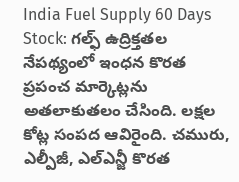India Fuel Supply 60 Days Stock: గల్ఫ్ ఉద్రిక్తతల నేపథ్యంలో ఇంధన కొరత ప్రపంచ మార్కెట్లను అతలాకుతలం చేసింది. లక్షల కోట్ల సంపద ఆవిరైంది. చమురు, ఎల్పీజీ, ఎల్ఎన్జీ కొరత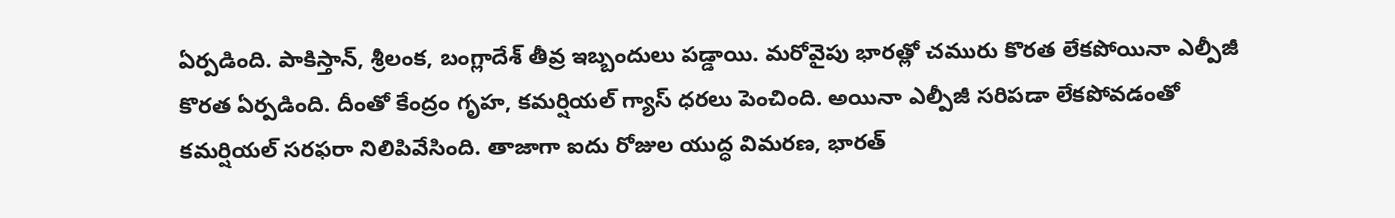ఏర్పడింది. పాకిస్తాన్, శ్రీలంక, బంగ్లాదేశ్ తీవ్ర ఇబ్బందులు పడ్డాయి. మరోవైపు భారత్లో చమురు కొరత లేకపోయినా ఎల్పీజీ కొరత ఏర్పడింది. దీంతో కేంద్రం గృహ, కమర్షియల్ గ్యాస్ ధరలు పెంచింది. అయినా ఎల్పీజీ సరిపడా లేకపోవడంతో కమర్షియల్ సరఫరా నిలిపివేసింది. తాజాగా ఐదు రోజుల యుద్ధ విమరణ, భారత్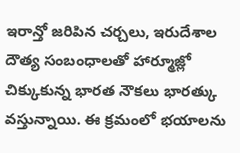ఇరాన్తో జరిపిన చర్చలు, ఇరుదేశాల దౌత్య సంబంధాలతో హార్మూజ్లో చిక్కుకున్న భారత నౌకలు భారత్కు వస్తున్నాయి. ఈ క్రమంలో భయాలను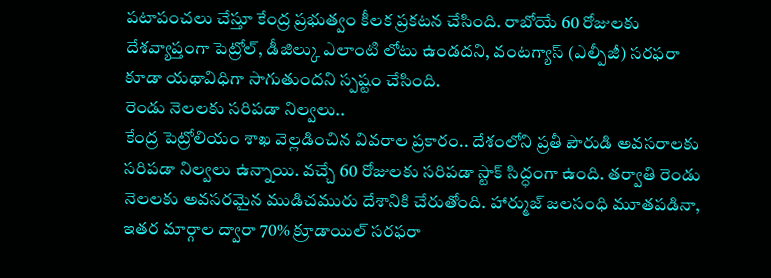పటాపంచలు చేస్తూ కేంద్ర ప్రభుత్వం కీలక ప్రకటన చేసింది. రాబోయే 60 రోజులకు దేశవ్యాప్తంగా పెట్రోల్, డీజిల్కు ఎలాంటి లోటు ఉండదని, వంటగ్యాస్ (ఎల్పీజీ) సరఫరా కూడా యథావిధిగా సాగుతుందని స్పష్టం చేసింది.
రెండు నెలలకు సరిపడా నిల్వలు..
కేంద్ర పెట్రోలియం శాఖ వెల్లడించిన వివరాల ప్రకారం.. దేశంలోని ప్రతీ పౌరుడి అవసరాలకు సరిపడా నిల్వలు ఉన్నాయి. వచ్చే 60 రోజులకు సరిపడా స్టాక్ సిద్ధంగా ఉంది. తర్వాతి రెండు నెలలకు అవసరమైన ముడిచమురు దేశానికి చేరుతోంది. హార్ముజ్ జలసంధి మూతపడినా, ఇతర మార్గాల ద్వారా 70% క్రూడాయిల్ సరఫరా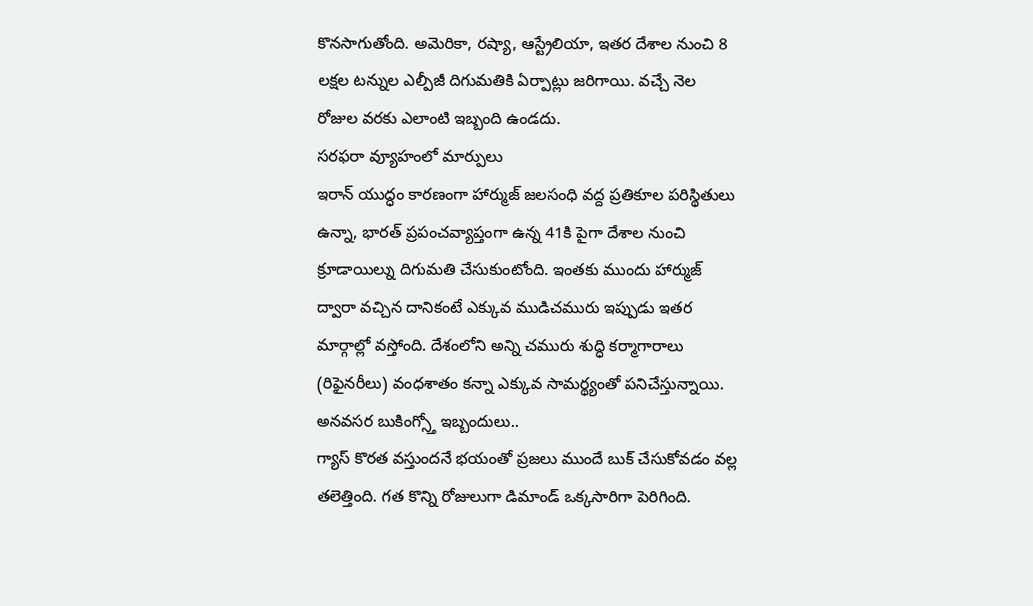కొనసాగుతోంది. అమెరికా, రష్యా, ఆస్ట్రేలియా, ఇతర దేశాల నుంచి 8 లక్షల టన్నుల ఎల్పీజీ దిగుమతికి ఏర్పాట్లు జరిగాయి. వచ్చే నెల రోజుల వరకు ఎలాంటి ఇబ్బంది ఉండదు.
సరఫరా వ్యూహంలో మార్పులు
ఇరాన్ యుద్ధం కారణంగా హార్ముజ్ జలసంధి వద్ద ప్రతికూల పరిస్థితులు ఉన్నా, భారత్ ప్రపంచవ్యాప్తంగా ఉన్న 41కి పైగా దేశాల నుంచి క్రూడాయిల్ను దిగుమతి చేసుకుంటోంది. ఇంతకు ముందు హార్ముజ్ ద్వారా వచ్చిన దానికంటే ఎక్కువ ముడిచమురు ఇప్పుడు ఇతర మార్గాల్లో వస్తోంది. దేశంలోని అన్ని చమురు శుద్ధి కర్మాగారాలు (రిఫైనరీలు) వంధశాతం కన్నా ఎక్కువ సామర్థ్యంతో పనిచేస్తున్నాయి.
అనవసర బుకింగ్స్తో ఇబ్బందులు..
గ్యాస్ కొరత వస్తుందనే భయంతో ప్రజలు ముందే బుక్ చేసుకోవడం వల్ల తలెత్తింది. గత కొన్ని రోజులుగా డిమాండ్ ఒక్కసారిగా పెరిగింది.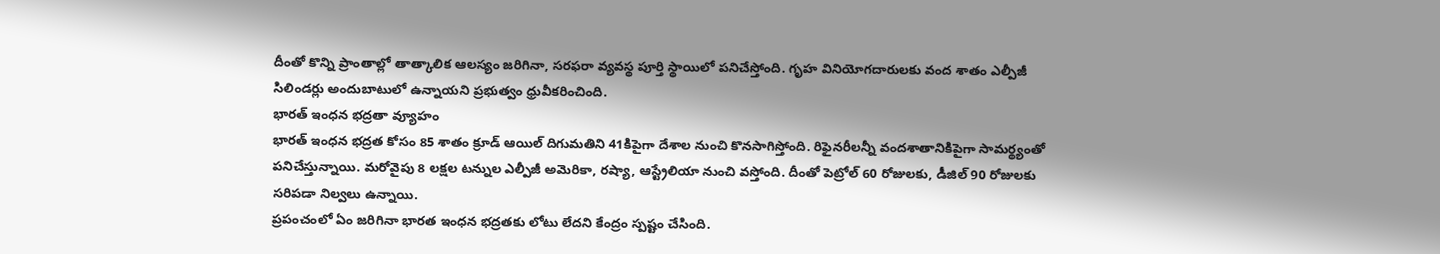దీంతో కొన్ని ప్రాంతాల్లో తాత్కాలిక ఆలస్యం జరిగినా, సరఫరా వ్యవస్థ పూర్తి స్థాయిలో పనిచేస్తోంది. గృహ వినియోగదారులకు వంద శాతం ఎల్పీజీ సిలిండర్లు అందుబాటులో ఉన్నాయని ప్రభుత్వం ధ్రువీకరించింది.
భారత్ ఇంధన భద్రతా వ్యూహం
భారత్ ఇంధన భద్రత కోసం 85 శాతం క్రూడ్ ఆయిల్ దిగుమతిని 41కిపైగా దేశాల నుంచి కొనసాగిస్తోంది. రిఫైనరీలన్నీ వందశాతానికిపైగా సామర్థ్యంతో పనిచేస్తున్నాయి. మరోవైపు 8 లక్షల టన్నుల ఎల్పీజీ అమెరికా, రష్యా, ఆస్ట్రేలియా నుంచి వస్తోంది. దీంతో పెట్రోల్ 60 రోజులకు, డీజిల్ 90 రోజులకు సరిపడా నిల్వలు ఉన్నాయి.
ప్రపంచంలో ఏం జరిగినా భారత ఇంధన భద్రతకు లోటు లేదని కేంద్రం స్పష్టం చేసింది.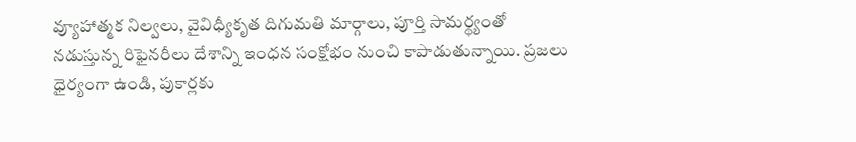వ్యూహాత్మక నిల్వలు, వైవిధ్యీకృత దిగుమతి మార్గాలు, పూర్తి సామర్థ్యంతో నడుస్తున్న రిఫైనరీలు దేశాన్ని ఇంధన సంక్షోభం నుంచి కాపాడుతున్నాయి. ప్రజలు ధైర్యంగా ఉండి, పుకార్లకు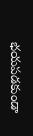భయపడకుండా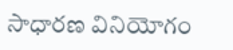సాధారణ వినియోగం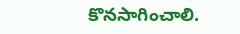కొనసాగించాలి.